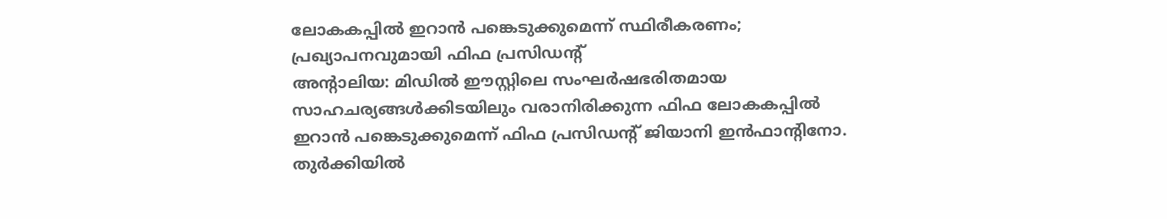ലോകകപ്പിൽ ഇറാൻ പങ്കെടുക്കുമെന്ന് സ്ഥിരീകരണം; പ്രഖ്യാപനവുമായി ഫിഫ പ്രസിഡന്റ്
അൻ്റാലിയ: മിഡിൽ ഈസ്റ്റിലെ സംഘർഷഭരിതമായ സാഹചര്യങ്ങൾക്കിടയിലും വരാനിരിക്കുന്ന ഫിഫ ലോകകപ്പിൽ ഇറാൻ പങ്കെടുക്കുമെന്ന് ഫിഫ പ്രസിഡന്റ് ജിയാനി ഇൻഫാന്റിനോ. തുർക്കിയിൽ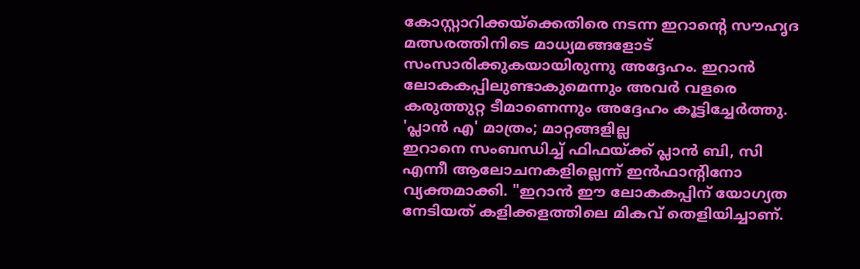കോസ്റ്റാറിക്കയ്ക്കെതിരെ നടന്ന ഇറാന്റെ സൗഹൃദ മത്സരത്തിനിടെ മാധ്യമങ്ങളോട് സംസാരിക്കുകയായിരുന്നു അദ്ദേഹം. ഇറാൻ ലോകകപ്പിലുണ്ടാകുമെന്നും അവർ വളരെ കരുത്തുറ്റ ടീമാണെന്നും അദ്ദേഹം കൂട്ടിച്ചേർത്തു.
'പ്ലാൻ എ' മാത്രം; മാറ്റങ്ങളില്ല
ഇറാനെ സംബന്ധിച്ച് ഫിഫയ്ക്ക് പ്ലാൻ ബി, സി എന്നീ ആലോചനകളില്ലെന്ന് ഇൻഫാന്റിനോ വ്യക്തമാക്കി. "ഇറാൻ ഈ ലോകകപ്പിന് യോഗ്യത നേടിയത് കളിക്കളത്തിലെ മികവ് തെളിയിച്ചാണ്.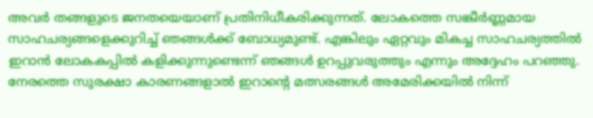അവർ തങ്ങളുടെ ജനതയെയാണ് പ്രതിനിധീകരിക്കുന്നത്. ലോകത്തെ സങ്കീർണ്ണമായ സാഹചര്യങ്ങളെക്കുറിച്ച് ഞങ്ങൾക്ക് ബോധ്യമുണ്ട്. എങ്കിലും ഏറ്റവും മികച്ച സാഹചര്യത്തിൽ ഇറാൻ ലോകകപ്പിൽ കളിക്കുന്നുണ്ടെന്ന് ഞങ്ങൾ ഉറപ്പുവരുത്തും എന്നും അദ്ദേഹം പറഞ്ഞു.
നേരത്തെ സുരക്ഷാ കാരണങ്ങളാൽ ഇറാന്റെ മത്സരങ്ങൾ അമേരിക്കയിൽ നിന്ന്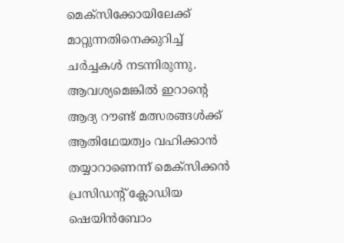മെക്സിക്കോയിലേക്ക് മാറ്റുന്നതിനെക്കുറിച്ച് ചർച്ചകൾ നടന്നിരുന്നു. ആവശ്യമെങ്കിൽ ഇറാന്റെ ആദ്യ റൗണ്ട് മത്സരങ്ങൾക്ക് ആതിഥേയത്വം വഹിക്കാൻ തയ്യാറാണെന്ന് മെക്സിക്കൻ പ്രസിഡന്റ് ക്ലോഡിയ ഷെയിൻബോം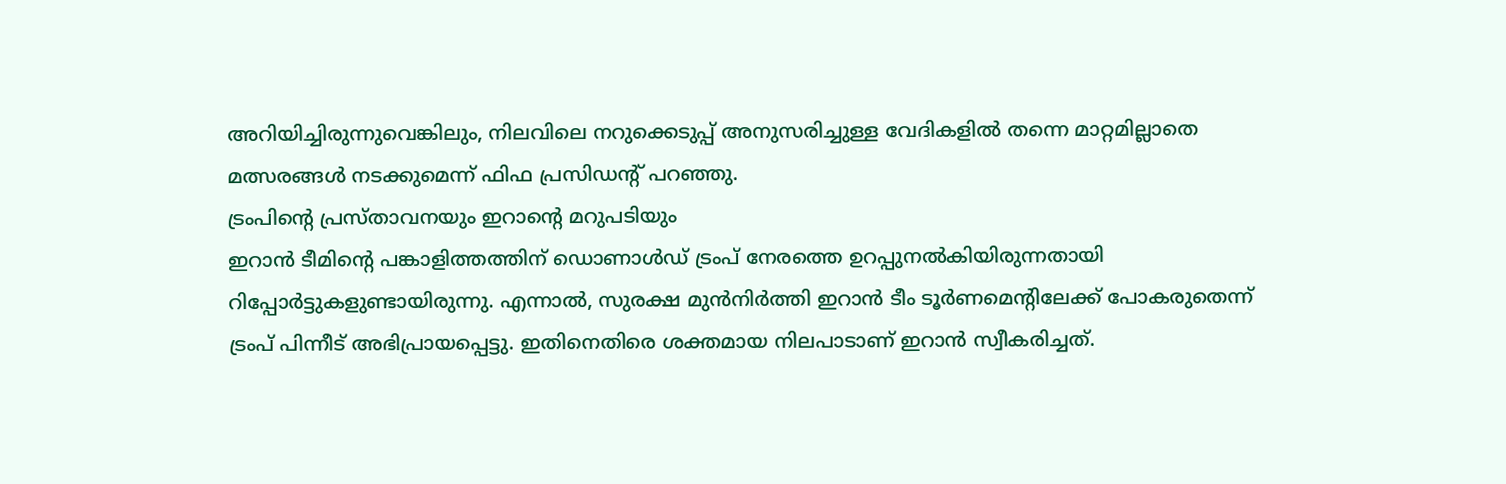അറിയിച്ചിരുന്നുവെങ്കിലും, നിലവിലെ നറുക്കെടുപ്പ് അനുസരിച്ചുള്ള വേദികളിൽ തന്നെ മാറ്റമില്ലാതെ മത്സരങ്ങൾ നടക്കുമെന്ന് ഫിഫ പ്രസിഡന്റ് പറഞ്ഞു.
ട്രംപിന്റെ പ്രസ്താവനയും ഇറാന്റെ മറുപടിയും
ഇറാൻ ടീമിന്റെ പങ്കാളിത്തത്തിന് ഡൊണാൾഡ് ട്രംപ് നേരത്തെ ഉറപ്പുനൽകിയിരുന്നതായി റിപ്പോർട്ടുകളുണ്ടായിരുന്നു. എന്നാൽ, സുരക്ഷ മുൻനിർത്തി ഇറാൻ ടീം ടൂർണമെന്റിലേക്ക് പോകരുതെന്ന് ട്രംപ് പിന്നീട് അഭിപ്രായപ്പെട്ടു. ഇതിനെതിരെ ശക്തമായ നിലപാടാണ് ഇറാൻ സ്വീകരിച്ചത്.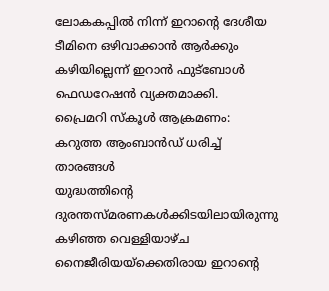ലോകകപ്പിൽ നിന്ന് ഇറാന്റെ ദേശീയ ടീമിനെ ഒഴിവാക്കാൻ ആർക്കും കഴിയില്ലെന്ന് ഇറാൻ ഫുട്ബോൾ ഫെഡറേഷൻ വ്യക്തമാക്കി.
പ്രൈമറി സ്കൂൾ ആക്രമണം: കറുത്ത ആംബാൻഡ് ധരിച്ച് താരങ്ങൾ
യുദ്ധത്തിന്റെ ദുരന്തസ്മരണകൾക്കിടയിലായിരുന്നു കഴിഞ്ഞ വെള്ളിയാഴ്ച നൈജീരിയയ്ക്കെതിരായ ഇറാന്റെ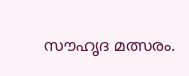സൗഹൃദ മത്സരം.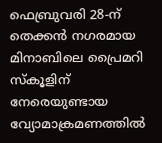ഫെബ്രുവരി 28-ന് തെക്കൻ നഗരമായ മിനാബിലെ പ്രൈമറി സ്കൂളിന് നേരെയുണ്ടായ വ്യോമാക്രമണത്തിൽ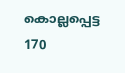കൊല്ലപ്പെട്ട 170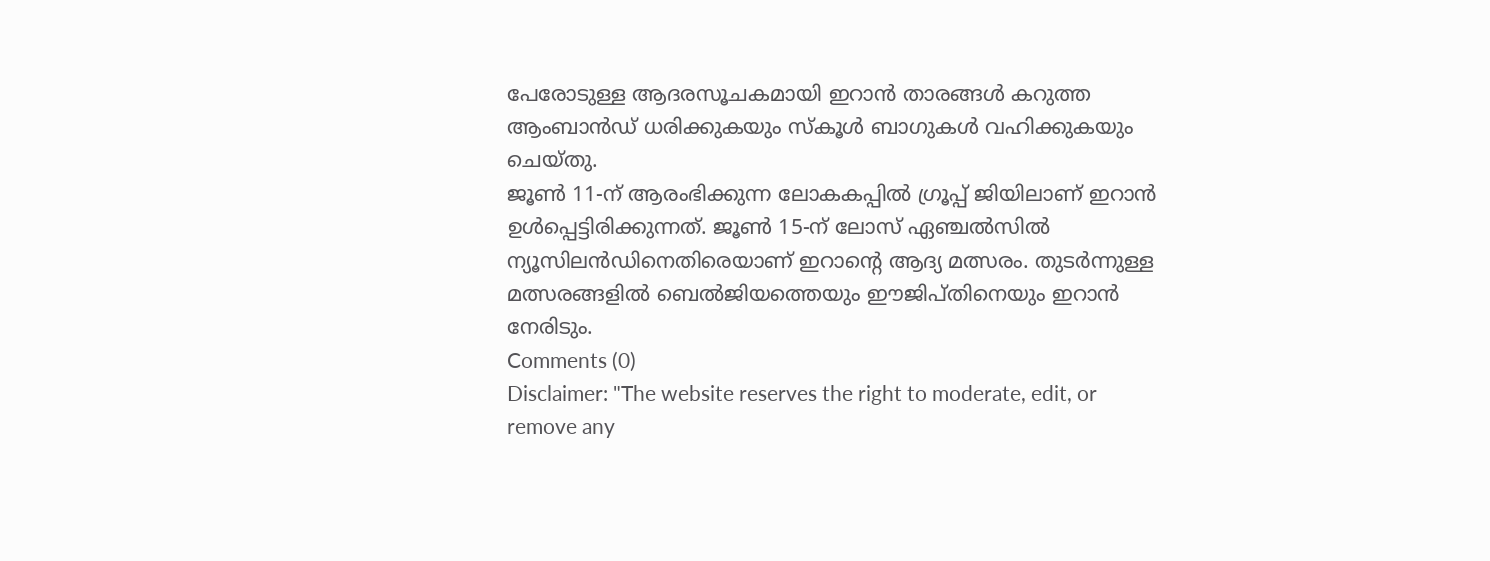പേരോടുള്ള ആദരസൂചകമായി ഇറാൻ താരങ്ങൾ കറുത്ത ആംബാൻഡ് ധരിക്കുകയും സ്കൂൾ ബാഗുകൾ വഹിക്കുകയും ചെയ്തു.
ജൂൺ 11-ന് ആരംഭിക്കുന്ന ലോകകപ്പിൽ ഗ്രൂപ്പ് ജിയിലാണ് ഇറാൻ ഉൾപ്പെട്ടിരിക്കുന്നത്. ജൂൺ 15-ന് ലോസ് ഏഞ്ചൽസിൽ ന്യൂസിലൻഡിനെതിരെയാണ് ഇറാന്റെ ആദ്യ മത്സരം. തുടർന്നുള്ള മത്സരങ്ങളിൽ ബെൽജിയത്തെയും ഈജിപ്തിനെയും ഇറാൻ നേരിടും.
Comments (0)
Disclaimer: "The website reserves the right to moderate, edit, or remove any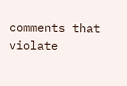comments that violate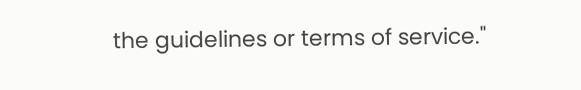the guidelines or terms of service."